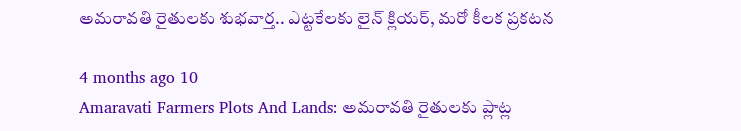అమరావతి రైతులకు శుభవార్త.. ఎట్టకేలకు లైన్ క్లియర్, మరో కీలక ప్రకటన

4 months ago 10
Amaravati Farmers Plots And Lands: అమరావతి రైతులకు ప్లాట్ల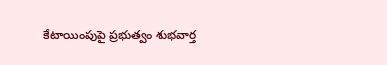కేటాయింపుపై ప్రభుత్వం శుభవార్త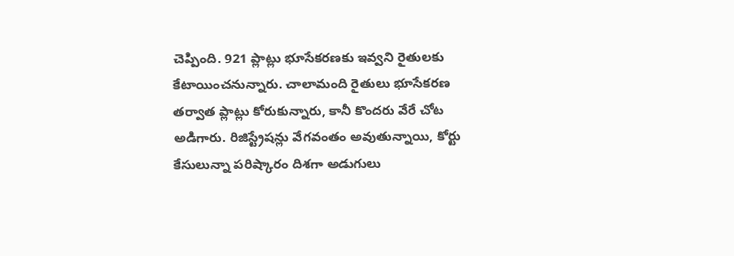చెప్పింది. 921 ప్లాట్లు భూసేకరణకు ఇవ్వని రైతులకు కేటాయించనున్నారు. చాలామంది రైతులు భూసేకరణ తర్వాత ప్లాట్లు కోరుకున్నారు, కానీ కొందరు వేరే చోట అడిగారు. రిజిస్ట్రేషన్లు వేగవంతం అవుతున్నాయి, కోర్టు కేసులున్నా పరిష్కారం దిశగా అడుగులు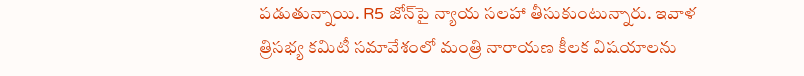పడుతున్నాయి. R5 జోన్‌పై న్యాయ సలహా తీసుకుంటున్నారు. ఇవాళ త్రిసభ్య కమిటీ సమావేశంలో మంత్రి నారాయణ కీలక విషయాలను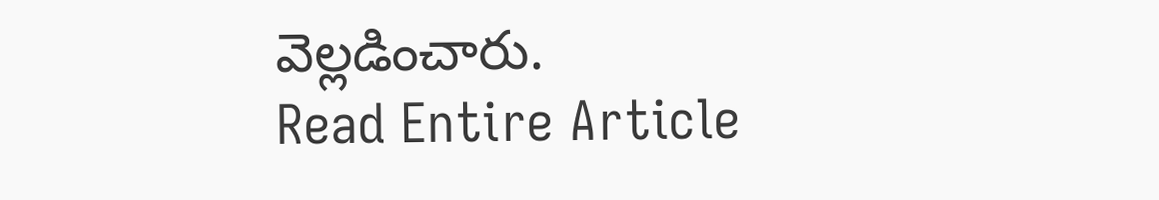వెల్లడించారు.
Read Entire Article